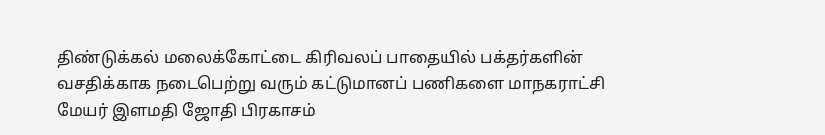திண்டுக்கல் மலைக்கோட்டை கிரிவலப் பாதையில் பக்தர்களின் வசதிக்காக நடைபெற்று வரும் கட்டுமானப் பணிகளை மாநகராட்சி மேயர் இளமதி ஜோதி பிரகாசம்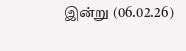இன்று (06.02.26)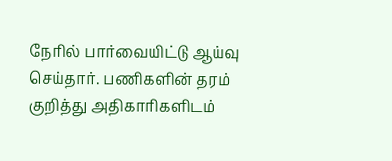நேரில் பார்வையிட்டு ஆய்வு செய்தார். பணிகளின் தரம் குறித்து அதிகாரிகளிடம்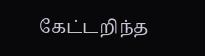கேட்டறிந்த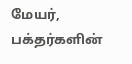மேயர், பக்தர்களின்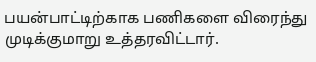பயன்பாட்டிற்காக பணிகளை விரைந்து முடிக்குமாறு உத்தரவிட்டார்.